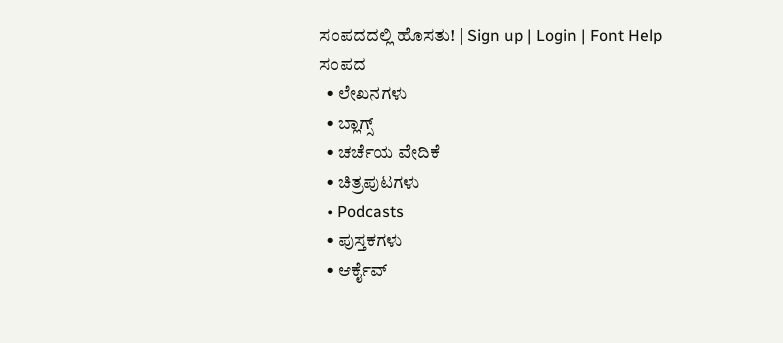ಸಂಪದದಲ್ಲಿ ಹೊಸತು! | Sign up | Login | Font Help
ಸಂಪದ
  • ಲೇಖನಗಳು
  • ಬ್ಲಾಗ್ಸ್
  • ಚರ್ಚೆಯ ವೇದಿಕೆ
  • ಚಿತ್ರಪುಟಗಳು
  • Podcasts
  • ಪುಸ್ತಕಗಳು
  • ಆರ್ಕೈವ್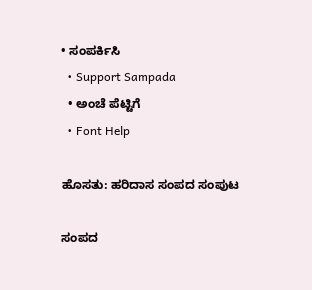• ಸಂಪರ್ಕಿಸಿ
  • Support Sampada
  • ಅಂಚೆ ಪೆಟ್ಟಿಗೆ
  • Font Help

ಹೊಸತು: ಹರಿದಾಸ ಸಂಪದ ಸಂಪುಟ

ಸಂಪದ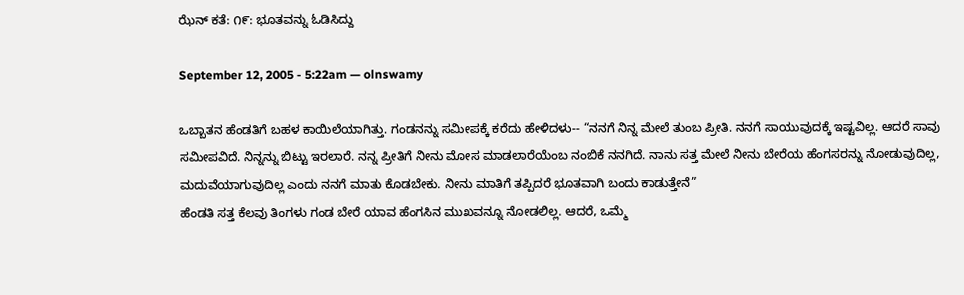ಝೆನ್ ಕತೆ: ೧೯: ಭೂತವನ್ನು ಓಡಿಸಿದ್ದು

September 12, 2005 - 5:22am — olnswamy

ಒಬ್ಬಾತನ ಹೆಂಡತಿಗೆ ಬಹಳ ಕಾಯಿಲೆಯಾಗಿತ್ತು. ಗಂಡನನ್ನು ಸಮೀಪಕ್ಕೆ ಕರೆದು ಹೇಳಿದಳು-- “ನನಗೆ ನಿನ್ನ ಮೇಲೆ ತುಂಬ ಪ್ರೀತಿ. ನನಗೆ ಸಾಯುವುದಕ್ಕೆ ಇಷ್ಟವಿಲ್ಲ. ಆದರೆ ಸಾವು ಸಮೀಪವಿದೆ. ನಿನ್ನನ್ನು ಬಿಟ್ಟು ಇರಲಾರೆ. ನನ್ನ ಪ್ರೀತಿಗೆ ನೀನು ಮೋಸ ಮಾಡಲಾರೆಯೆಂಬ ನಂಬಿಕೆ ನನಗಿದೆ. ನಾನು ಸತ್ತ ಮೇಲೆ ನೀನು ಬೇರೆಯ ಹೆಂಗಸರನ್ನು ನೋಡುವುದಿಲ್ಲ, ಮದುವೆಯಾಗುವುದಿಲ್ಲ ಎಂದು ನನಗೆ ಮಾತು ಕೊಡಬೇಕು. ನೀನು ಮಾತಿಗೆ ತಪ್ಪಿದರೆ ಭೂತವಾಗಿ ಬಂದು ಕಾಡುತ್ತೇನೆ”
ಹೆಂಡತಿ ಸತ್ತ ಕೆಲವು ತಿಂಗಳು ಗಂಡ ಬೇರೆ ಯಾವ ಹೆಂಗಸಿನ ಮುಖವನ್ನೂ ನೋಡಲಿಲ್ಲ. ಆದರೆ, ಒಮ್ಮೆ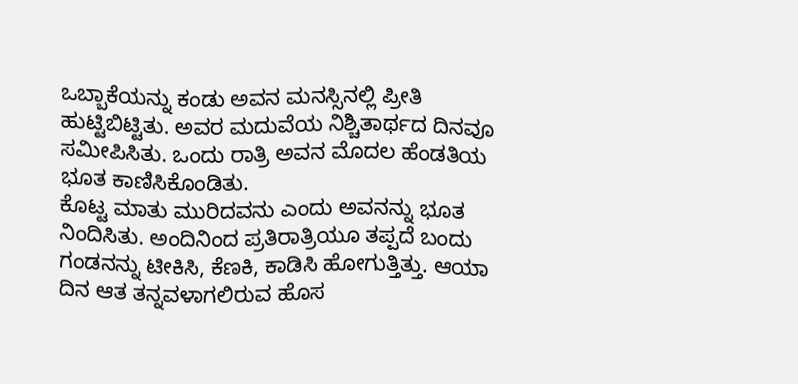ಒಬ್ಬಾಕೆಯನ್ನು ಕಂಡು ಅವನ ಮನಸ್ಸಿನಲ್ಲಿ ಪ್ರೀತಿ ಹುಟ್ಟಿಬಿಟ್ಟಿತು. ಅವರ ಮದುವೆಯ ನಿಶ್ಚಿತಾರ್ಥದ ದಿನವೂ ಸಮೀಪಿಸಿತು. ಒಂದು ರಾತ್ರಿ ಅವನ ಮೊದಲ ಹೆಂಡತಿಯ ಭೂತ ಕಾಣಿಸಿಕೊಂಡಿತು.
ಕೊಟ್ಟ ಮಾತು ಮುರಿದವನು ಎಂದು ಅವನನ್ನು ಭೂತ ನಿಂದಿಸಿತು. ಅಂದಿನಿಂದ ಪ್ರತಿರಾತ್ರಿಯೂ ತಪ್ಪದೆ ಬಂದು ಗಂಡನನ್ನು ಟೀಕಿಸಿ, ಕೆಣಕಿ, ಕಾಡಿಸಿ ಹೋಗುತ್ತಿತ್ತು. ಆಯಾ ದಿನ ಆತ ತನ್ನವಳಾಗಲಿರುವ ಹೊಸ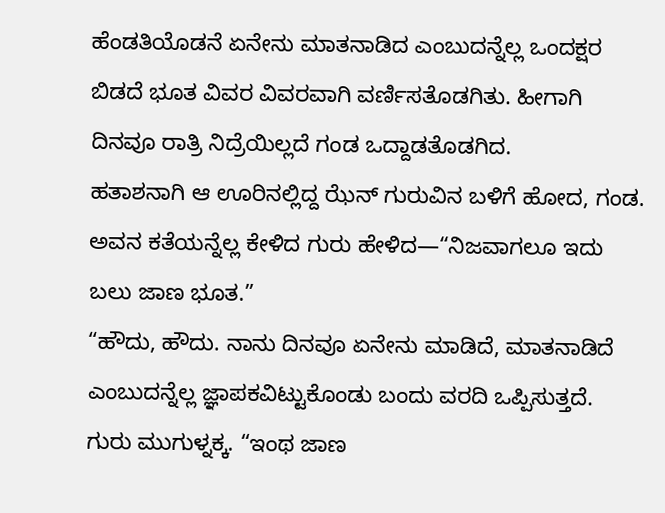ಹೆಂಡತಿಯೊಡನೆ ಏನೇನು ಮಾತನಾಡಿದ ಎಂಬುದನ್ನೆಲ್ಲ ಒಂದಕ್ಷರ ಬಿಡದೆ ಭೂತ ವಿವರ ವಿವರವಾಗಿ ವರ್ಣಿಸತೊಡಗಿತು. ಹೀಗಾಗಿ ದಿನವೂ ರಾತ್ರಿ ನಿದ್ರೆಯಿಲ್ಲದೆ ಗಂಡ ಒದ್ದಾಡತೊಡಗಿದ.
ಹತಾಶನಾಗಿ ಆ ಊರಿನಲ್ಲಿದ್ದ ಝೆನ್ ಗುರುವಿನ ಬಳಿಗೆ ಹೋದ, ಗಂಡ. ಅವನ ಕತೆಯನ್ನೆಲ್ಲ ಕೇಳಿದ ಗುರು ಹೇಳಿದ—“ನಿಜವಾಗಲೂ ಇದು ಬಲು ಜಾಣ ಭೂತ.”
“ಹೌದು, ಹೌದು. ನಾನು ದಿನವೂ ಏನೇನು ಮಾಡಿದೆ, ಮಾತನಾಡಿದೆ ಎಂಬುದನ್ನೆಲ್ಲ ಜ್ಞಾಪಕವಿಟ್ಟುಕೊಂಡು ಬಂದು ವರದಿ ಒಪ್ಪಿಸುತ್ತದೆ.
ಗುರು ಮುಗುಳ್ನಕ್ಕ. “ಇಂಥ ಜಾಣ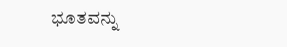ಭೂತವನ್ನು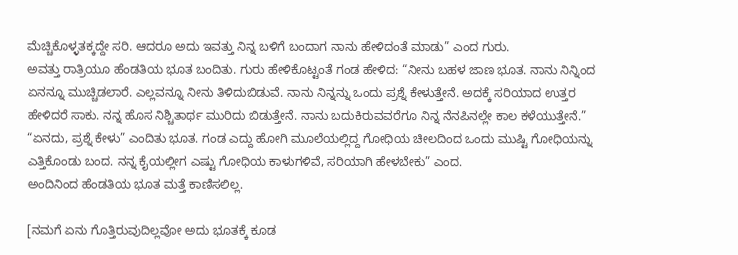ಮೆಚ್ಚಿಕೊಳ್ಳತಕ್ಕದ್ದೇ ಸರಿ. ಆದರೂ ಅದು ಇವತ್ತು ನಿನ್ನ ಬಳಿಗೆ ಬಂದಾಗ ನಾನು ಹೇಳಿದಂತೆ ಮಾಡು” ಎಂದ ಗುರು.
ಅವತ್ತು ರಾತ್ರಿಯೂ ಹೆಂಡತಿಯ ಭೂತ ಬಂದಿತು. ಗುರು ಹೇಳಿಕೊಟ್ಟಂತೆ ಗಂಡ ಹೇಳಿದ: “ನೀನು ಬಹಳ ಜಾಣ ಭೂತ. ನಾನು ನಿನ್ನಿಂದ ಏನನ್ನೂ ಮುಚ್ಚಿಡಲಾರೆ. ಎಲ್ಲವನ್ನೂ ನೀನು ತಿಳಿದುಬಿಡುವೆ. ನಾನು ನಿನ್ನನ್ನು ಒಂದು ಪ್ರಶ್ನೆ ಕೇಳುತ್ತೇನೆ. ಅದಕ್ಕೆ ಸರಿಯಾದ ಉತ್ತರ ಹೇಳಿದರೆ ಸಾಕು. ನನ್ನ ಹೊಸ ನಿಶ್ಚಿತಾರ್ಥ ಮುರಿದು ಬಿಡುತ್ತೇನೆ. ನಾನು ಬದುಕಿರುವವರೆಗೂ ನಿನ್ನ ನೆನಪಿನಲ್ಲೇ ಕಾಲ ಕಳೆಯುತ್ತೇನೆ.”
“ಏನದು, ಪ್ರಶ್ನೆ ಕೇಳು” ಎಂದಿತು ಭೂತ. ಗಂಡ ಎದ್ದು ಹೋಗಿ ಮೂಲೆಯಲ್ಲಿದ್ದ ಗೋಧಿಯ ಚೀಲದಿಂದ ಒಂದು ಮುಷ್ಟಿ ಗೋಧಿಯನ್ನು ಎತ್ತಿಕೊಂಡು ಬಂದ. ನನ್ನ ಕೈಯಲ್ಲೀಗ ಎಷ್ಟು ಗೋಧಿಯ ಕಾಳುಗಳಿವೆ, ಸರಿಯಾಗಿ ಹೇಳಬೇಕು” ಎಂದ.
ಅಂದಿನಿಂದ ಹೆಂಡತಿಯ ಭೂತ ಮತ್ತೆ ಕಾಣಿಸಲಿಲ್ಲ.

[ನಮಗೆ ಏನು ಗೊತ್ತಿರುವುದಿಲ್ಲವೋ ಅದು ಭೂತಕ್ಕೆ ಕೂಡ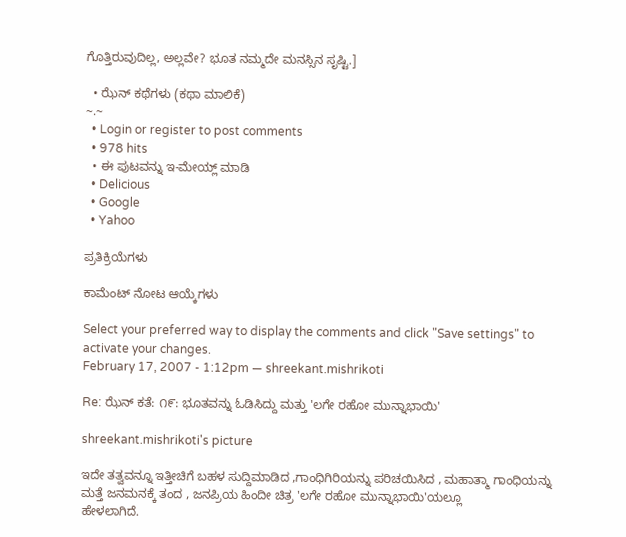ಗೊತ್ತಿರುವುದಿಲ್ಲ, ಅಲ್ಲವೇ? ಭೂತ ನಮ್ಮದೇ ಮನಸ್ಸಿನ ಸೃಷ್ಟಿ.]

  • ಝೆನ್ ಕಥೆಗಳು (ಕಥಾ ಮಾಲಿಕೆ)
~.~
  • Login or register to post comments
  • 978 hits
  • ಈ ಪುಟವನ್ನು ಇ-ಮೇಯ್ಲ್ ಮಾಡಿ
  • Delicious
  • Google
  • Yahoo

ಪ್ರತಿಕ್ರಿಯೆಗಳು

ಕಾಮೆಂಟ್ ನೋಟ ಆಯ್ಕೆಗಳು

Select your preferred way to display the comments and click "Save settings" to activate your changes.
February 17, 2007 - 1:12pm — shreekant.mishrikoti

Re: ಝೆನ್ ಕತೆ: ೧೯: ಭೂತವನ್ನು ಓಡಿಸಿದ್ದು ಮತ್ತು 'ಲಗೇ ರಹೋ ಮುನ್ನಾಭಾಯಿ'

shreekant.mishrikoti's picture

ಇದೇ ತತ್ವವನ್ನೂ ಇತ್ತೀಚಿಗೆ ಬಹಳ ಸುದ್ದಿಮಾಡಿದ ,ಗಾಂಧಿಗಿರಿಯನ್ನು ಪರಿಚಯಿಸಿದ , ಮಹಾತ್ಮಾ ಗಾಂಧಿಯನ್ನು ಮತ್ತೆ ಜನಮನಕ್ಕೆ ತಂದ , ಜನಪ್ರಿಯ ಹಿಂದೀ ಚಿತ್ರ 'ಲಗೇ ರಹೋ ಮುನ್ನಾಭಾಯಿ'ಯಲ್ಲೂ
ಹೇಳಲಾಗಿದೆ.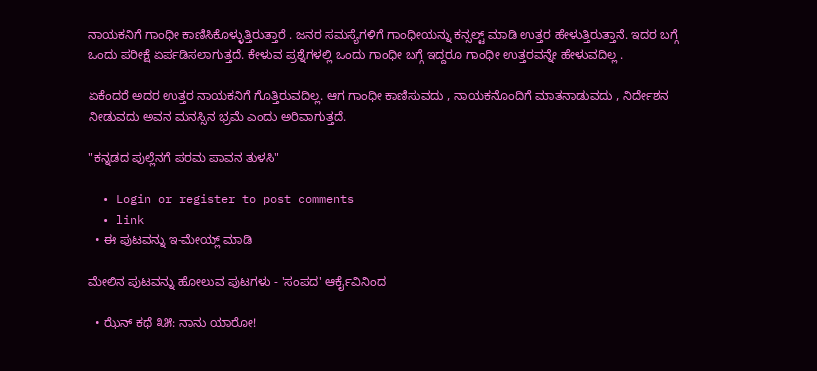ನಾಯಕನಿಗೆ ಗಾಂಧೀ ಕಾಣಿಸಿಕೊಳ್ಳುತ್ತಿರುತ್ತಾರೆ . ಜನರ ಸಮಸ್ಯೆಗಳಿಗೆ ಗಾಂಧೀಯನ್ನು ಕನ್ಸಲ್ಟ್ ಮಾಡಿ ಉತ್ತರ ಹೇಳುತ್ತಿರುತ್ತಾನೆ. ಇದರ ಬಗ್ಗೆ ಒಂದು ಪರೀಕ್ಷೆ ಏರ್ಪಡಿಸಲಾಗುತ್ತದೆ. ಕೇಳುವ ಪ್ರಶ್ನೆಗಳಲ್ಲಿ ಒಂದು ಗಾಂಧೀ ಬಗ್ಗೆ ಇದ್ದರೂ ಗಾಂಧೀ ಉತ್ತರವನ್ನೇ ಹೇಳುವದಿಲ್ಲ .

ಏಕೆಂದರೆ ಅದರ ಉತ್ತರ ನಾಯಕನಿಗೆ ಗೊತ್ತಿರುವದಿಲ್ಲ. ಆಗ ಗಾಂಧೀ ಕಾಣಿಸುವದು , ನಾಯಕನೊಂದಿಗೆ ಮಾತನಾಡುವದು , ನಿರ್ದೇಶನ ನೀಡುವದು ಅವನ ಮನಸ್ಸಿನ ಭ್ರಮೆ ಎಂದು ಅರಿವಾಗುತ್ತದೆ.

"ಕನ್ನಡದ ಪುಲ್ಲೆನಗೆ ಪರಮ ಪಾವನ ತುಳಸಿ"

  • Login or register to post comments
  • link
  • ಈ ಪುಟವನ್ನು ಇ-ಮೇಯ್ಲ್ ಮಾಡಿ

ಮೇಲಿನ ಪುಟವನ್ನು ಹೋಲುವ ಪುಟಗಳು - 'ಸಂಪದ' ಆರ್ಕೈವಿನಿಂದ

  • ಝೆನ್ ಕಥೆ ೩೫: ನಾನು ಯಾರೋ!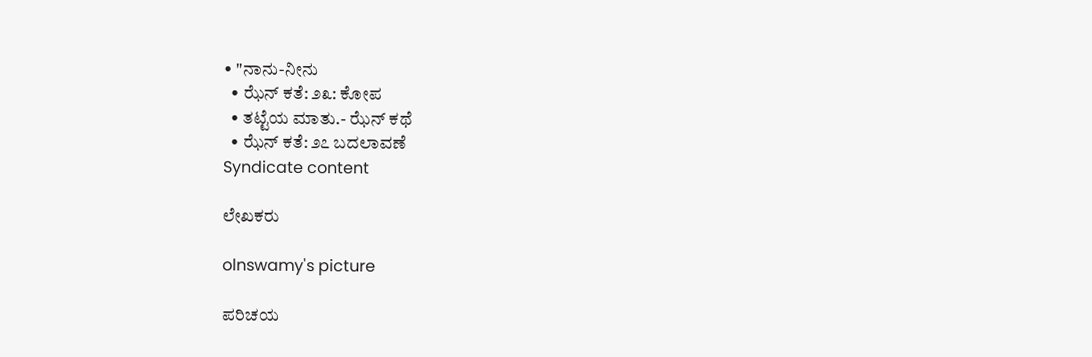• "ನಾನು-ನೀನು
  • ಝೆನ್ ಕತೆ: ೨೩: ಕೋಪ
  • ತಟ್ಟೆಯ ಮಾತು.- ಝೆನ್ ಕಥೆ
  • ಝೆನ್ ಕತೆ: ೨೭ ಬದಲಾವಣೆ
Syndicate content

ಲೇಖಕರು

olnswamy's picture

ಪರಿಚಯ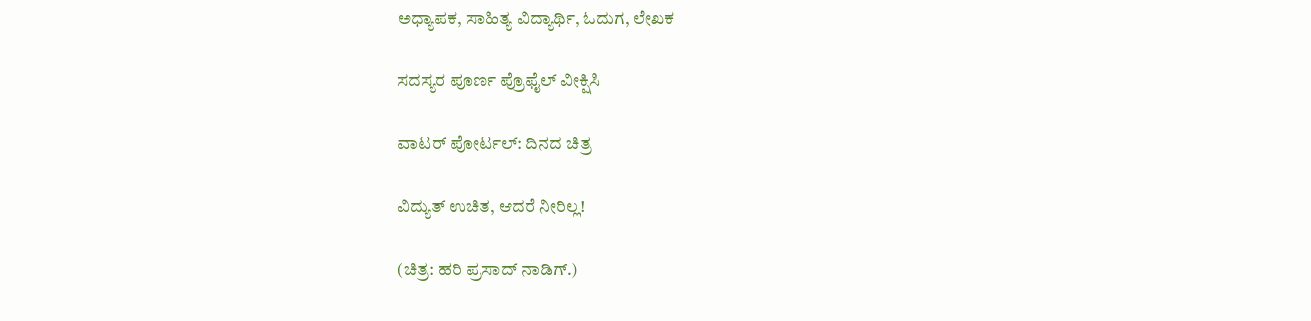ಅಧ್ಯಾಪಕ, ಸಾಹಿತ್ಯ ವಿದ್ಯಾರ್ಥಿ, ಓದುಗ, ಲೇಖಕ

ಸದಸ್ಯರ ಪೂರ್ಣ ಪ್ರೊಫೈಲ್ ವೀಕ್ಷಿಸಿ

ವಾಟರ್ ಪೋರ್ಟಲ್: ದಿನದ ಚಿತ್ರ

ವಿದ್ಯುತ್ ಉಚಿತ, ಆದರೆ ನೀರಿಲ್ಲ!

(ಚಿತ್ರ: ಹರಿ ಪ್ರಸಾದ್ ನಾಡಿಗ್.)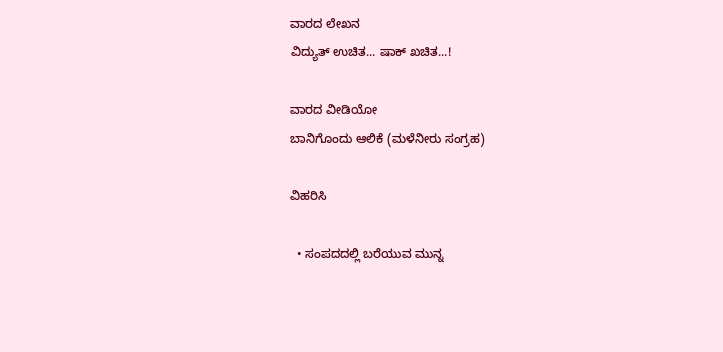ವಾರದ ಲೇಖನ
ವಿದ್ಯುತ್ ಉಚಿತ... ಷಾಕ್ ಖಚಿತ...!

ವಾರದ ವೀಡಿಯೋ
ಬಾನಿಗೊಂದು ಆಲಿಕೆ (ಮಳೆನೀರು ಸಂಗ್ರಹ)

ವಿಹರಿಸಿ

  • ಸಂಪದದಲ್ಲಿ ಬರೆಯುವ ಮುನ್ನ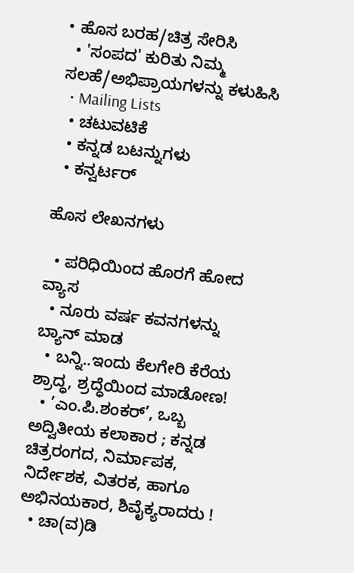• ಹೊಸ ಬರಹ/ಚಿತ್ರ ಸೇರಿಸಿ
  • 'ಸಂಪದ' ಕುರಿತು ನಿಮ್ಮ ಸಲಹೆ/ಅಭಿಪ್ರಾಯಗಳನ್ನು ಕಳುಹಿಸಿ
  • Mailing Lists
  • ಚಟುವಟಿಕೆ
  • ಕನ್ನಡ ಬಟನ್ನುಗಳು
  • ಕನ್ವರ್ಟರ್

ಹೊಸ ಲೇಖನಗಳು

  • ಪರಿಧಿಯಿಂದ ಹೊರಗೆ ಹೋದ ವ್ಯಾಸ
  • ನೂರು ವರ್ಷ ಕವನಗಳನ್ನು ಬ್ಯಾನ್ ಮಾಡ
  • ಬನ್ನಿ..ಇಂದು ಕೆಲಗೇರಿ ಕೆರೆಯ ಶ್ರಾದ್ಧ, ಶ್ರದ್ಧೆಯಿಂದ ಮಾಡೋಣ!
  • ’ಎಂ.ಪಿ.ಶಂಕರ್’, ಒಬ್ಬ ಅದ್ವಿತೀಯ ಕಲಾಕಾರ ; ಕನ್ನಡ ಚಿತ್ರರಂಗದ, ನಿರ್ಮಾಪಕ, ನಿರ್ದೇಶಕ, ವಿತರಕ, ಹಾಗೂ ಅಭಿನಯಕಾರ, ಶಿವೈಕ್ಯರಾದರು !
  • ಚಾ(ವ)ಡಿ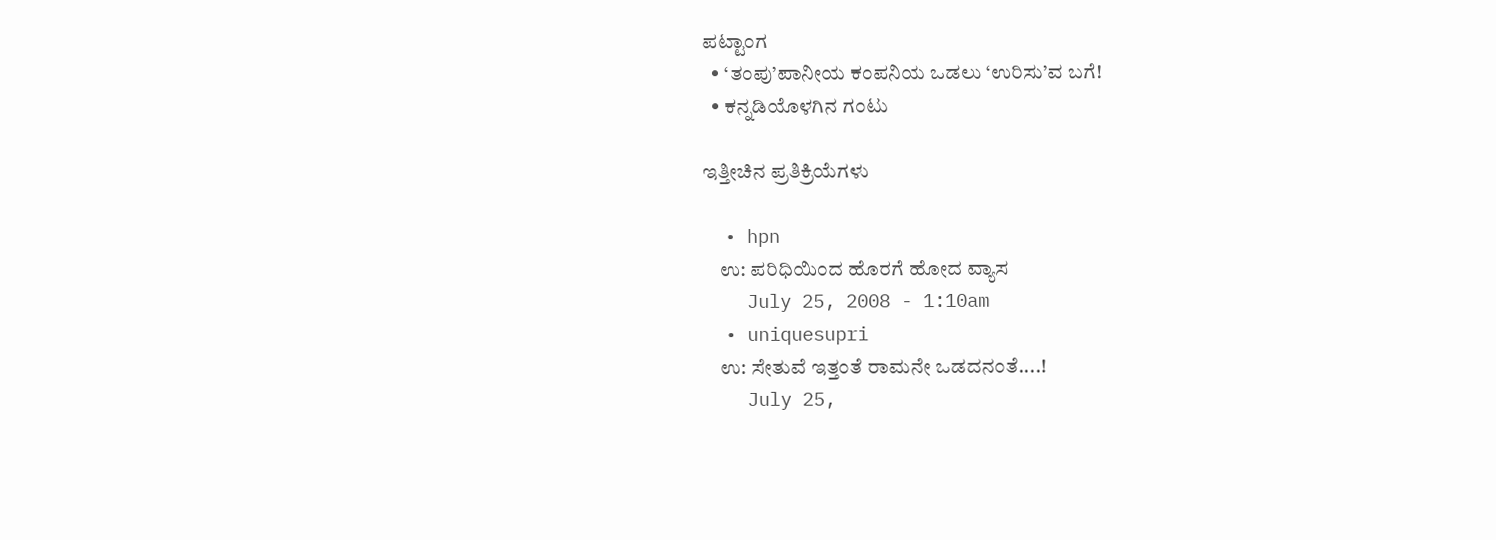ಪಟ್ಟಾಂಗ
  • ‘ತಂಪು’ಪಾನೀಯ ಕಂಪನಿಯ ಒಡಲು ‘ಉರಿಸು’ವ ಬಗೆ!
  • ಕನ್ನಡಿಯೊಳಗಿನ ಗಂಟು

ಇತ್ತೀಚಿನ ಪ್ರತಿಕ್ರಿಯೆಗಳು

  • hpn
    ಉ: ಪರಿಧಿಯಿಂದ ಹೊರಗೆ ಹೋದ ವ್ಯಾಸ
    July 25, 2008 - 1:10am
  • uniquesupri
    ಉ: ಸೇತುವೆ ಇತ್ತಂತೆ ರಾಮನೇ ಒಡದನಂತೆ....!
    July 25,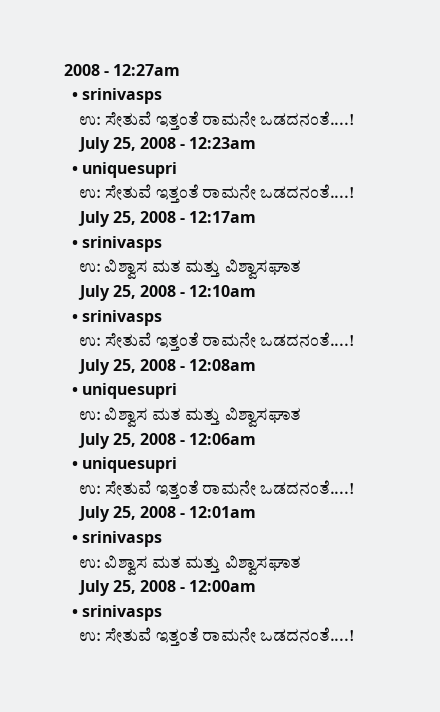2008 - 12:27am
  • srinivasps
    ಉ: ಸೇತುವೆ ಇತ್ತಂತೆ ರಾಮನೇ ಒಡದನಂತೆ....!
    July 25, 2008 - 12:23am
  • uniquesupri
    ಉ: ಸೇತುವೆ ಇತ್ತಂತೆ ರಾಮನೇ ಒಡದನಂತೆ....!
    July 25, 2008 - 12:17am
  • srinivasps
    ಉ: ವಿಶ್ವಾಸ ಮತ ಮತ್ತು ವಿಶ್ವಾಸಘಾತ
    July 25, 2008 - 12:10am
  • srinivasps
    ಉ: ಸೇತುವೆ ಇತ್ತಂತೆ ರಾಮನೇ ಒಡದನಂತೆ....!
    July 25, 2008 - 12:08am
  • uniquesupri
    ಉ: ವಿಶ್ವಾಸ ಮತ ಮತ್ತು ವಿಶ್ವಾಸಘಾತ
    July 25, 2008 - 12:06am
  • uniquesupri
    ಉ: ಸೇತುವೆ ಇತ್ತಂತೆ ರಾಮನೇ ಒಡದನಂತೆ....!
    July 25, 2008 - 12:01am
  • srinivasps
    ಉ: ವಿಶ್ವಾಸ ಮತ ಮತ್ತು ವಿಶ್ವಾಸಘಾತ
    July 25, 2008 - 12:00am
  • srinivasps
    ಉ: ಸೇತುವೆ ಇತ್ತಂತೆ ರಾಮನೇ ಒಡದನಂತೆ....!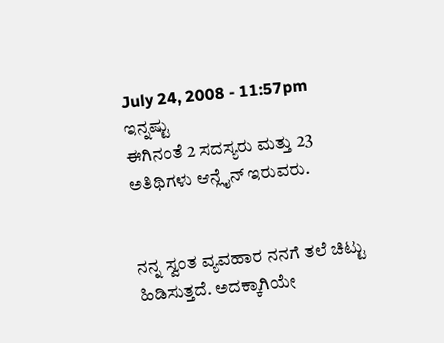July 24, 2008 - 11:57pm
ಇನ್ನಷ್ಟು
ಈಗಿನಂತೆ 2 ಸದಸ್ಯರು ಮತ್ತು 23 ಅತಿಥಿಗಳು ಆನ್ಲೈನ್ ಇರುವರು.


ನನ್ನ ಸ್ವಂತ ವ್ಯವಹಾರ ನನಗೆ ತಲೆ ಚಿಟ್ಟು ಹಿಡಿಸುತ್ತದೆ. ಅದಕ್ಕಾಗಿಯೇ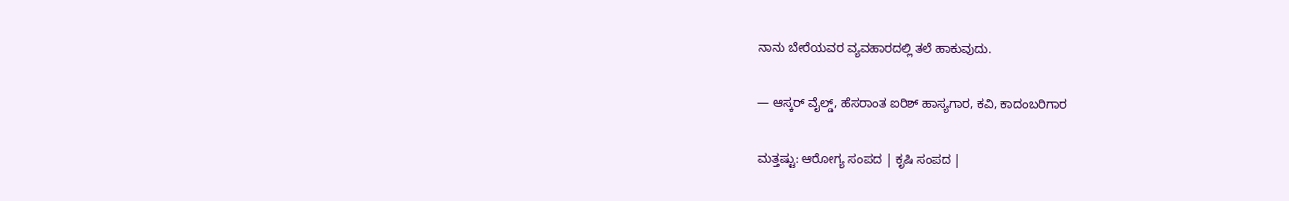ನಾನು ಬೇರೆಯವರ ವ್ಯವಹಾರದಲ್ಲಿ ತಲೆ ಹಾಕುವುದು.

— ಆಸ್ಕರ್ ವೈಲ್ಡ್, ಹೆಸರಾಂತ ಐರಿಶ್ ಹಾಸ್ಯಗಾರ, ಕವಿ, ಕಾದಂಬರಿಗಾರ

ಮತ್ತಷ್ಟು: ಆರೋಗ್ಯ ಸಂಪದ | ಕೃಷಿ ಸಂಪದ |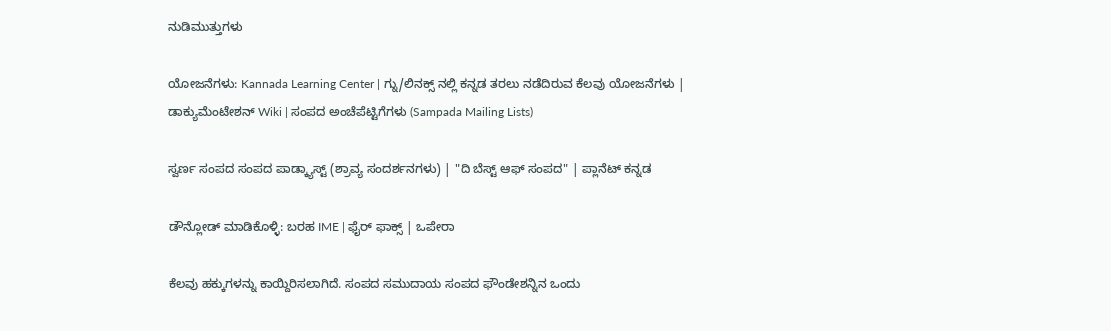ನುಡಿಮುತ್ತುಗಳು

ಯೋಜನೆಗಳು: Kannada Learning Center | ಗ್ನು/ಲಿನಕ್ಸ್ ನಲ್ಲಿ ಕನ್ನಡ ತರಲು ನಡೆದಿರುವ ಕೆಲವು ಯೋಜನೆಗಳು | ಡಾಕ್ಯುಮೆಂಟೇಶನ್ Wiki | ಸಂಪದ ಅಂಚೆಪೆಟ್ಟಿಗೆಗಳು (Sampada Mailing Lists)

ಸ್ವರ್ಣ ಸಂಪದ ಸಂಪದ ಪಾಡ್ಕ್ಯಾಸ್ಟ್ (ಶ್ರಾವ್ಯ ಸಂದರ್ಶನಗಳು) | "ದಿ ಬೆಸ್ಟ್ ಆಫ್ ಸಂಪದ" | ಪ್ಲಾನೆಟ್ ಕನ್ನಡ

ಡೌನ್ಲೋಡ್ ಮಾಡಿಕೊಳ್ಳಿ: ಬರಹ IME | ಫೈರ್ ಫಾಕ್ಸ್ | ಒಪೇರಾ

ಕೆಲವು ಹಕ್ಕುಗಳನ್ನು ಕಾಯ್ದಿರಿಸಲಾಗಿದೆ. ಸಂಪದ ಸಮುದಾಯ ಸಂಪದ ಫೌಂಡೇಶನ್ನಿನ ಒಂದು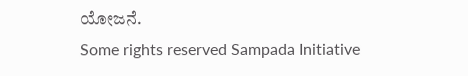ಯೋಜನೆ.
Some rights reserved Sampada Initiative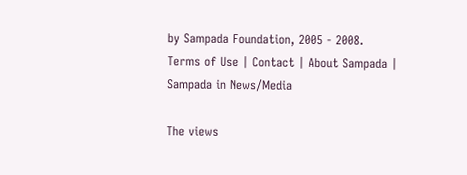by Sampada Foundation, 2005 - 2008.
Terms of Use | Contact | About Sampada | Sampada in News/Media

The views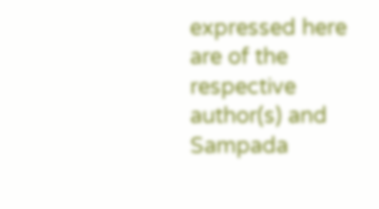expressed here are of the respective author(s) and Sampada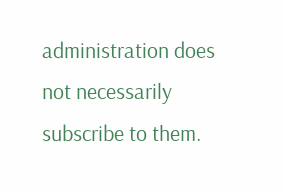administration does not necessarily subscribe to them.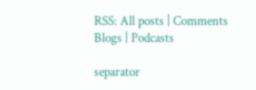RSS: All posts | Comments
Blogs | Podcasts

separator